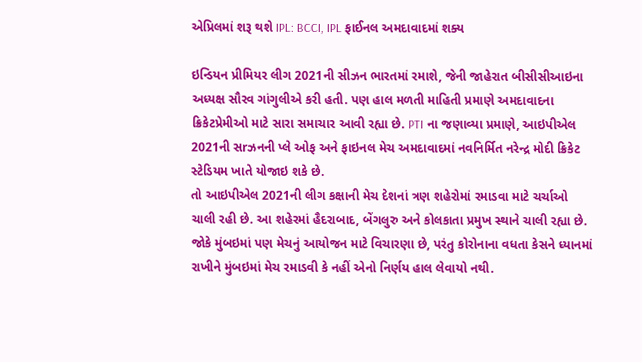એપ્રિલમાં શરૂ થશે IPL: BCCI, IPL ફાઈનલ અમદાવાદમાં શક્ય

ઇન્ડિયન પ્રીમિયર લીગ 2021ની સીઝન ભારતમાં રમાશે, જેની જાહેરાત બીસીસીઆઇના અધ્યક્ષ સૌરવ ગાંગુલીએ કરી હતી. પણ હાલ મળતી માહિતી પ્રમાણે અમદાવાદના ક્રિકેટપ્રેમીઓ માટે સારા સમાચાર આવી રહ્યા છે. PTI ના જણાવ્યા પ્રમાણે, આઇપીએલ 2021ની સrઝનની પ્લે ઓફ અને ફાઇનલ મેચ અમદાવાદમાં નવનિર્મિત નરેન્દ્ર મોદી ક્રિકેટ સ્ટેડિયમ ખાતે યોજાઇ શકે છે.
તો આઇપીએલ 2021ની લીગ કક્ષાની મેચ દેશનાં ત્રણ શહેરોમાં રમાડવા માટે ચર્ચાઓ ચાલી રહી છે. આ શહેરમાં હૈદરાબાદ, બેંગલુરુ અને કોલકાતા પ્રમુખ સ્થાને ચાલી રહ્યા છે. જોકે મુંબઇમાં પણ મેચનું આયોજન માટે વિચારણા છે, પરંતુ કોરોનાના વધતા કેસને ધ્યાનમાં રાખીને મુંબઇમાં મેચ રમાડવી કે નહીં એનો નિર્ણય હાલ લેવાયો નથી.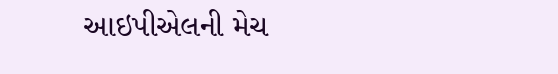આઇપીએલની મેચ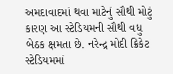અમદાવાદમાં થવા માટેનું સૌથી મોટું કારણ આ સ્ટેડિયમની સૌથી વધુ બેઠક ક્ષમતા છે. નરેન્દ્ર મોદી ક્રિકેટ સ્ટેડિયમમાં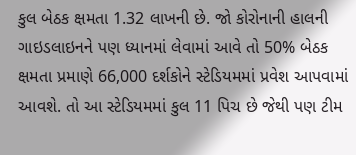કુલ બેઠક ક્ષમતા 1.32 લાખની છે. જો કોરોનાની હાલની ગાઇડલાઇનને પણ ધ્યાનમાં લેવામાં આવે તો 50% બેઠક ક્ષમતા પ્રમાણે 66,000 દર્શકોને સ્ટેડિયમમાં પ્રવેશ આપવામાં આવશે. તો આ સ્ટેડિયમમાં કુલ 11 પિચ છે જેથી પણ ટીમ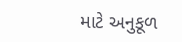માટે અનુકૂળ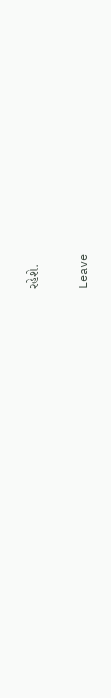રહેશે.

Leave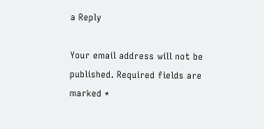a Reply

Your email address will not be published. Required fields are marked *